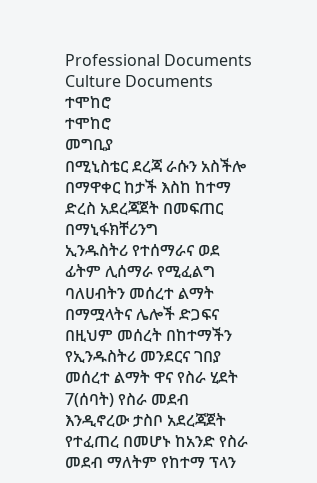Professional Documents
Culture Documents
ተሞከሮ
ተሞከሮ
መግቢያ
በሚኒስቴር ደረጃ ራሱን አስችሎ በማዋቀር ከታች እስከ ከተማ ድረስ አደረጃጀት በመፍጠር በማኒፋክቸሪንግ
ኢንዱስትሪ የተሰማራና ወደ ፊትም ሊሰማራ የሚፈልግ ባለሀብትን መሰረተ ልማት በማሟላትና ሌሎች ድጋፍና
በዚህም መሰረት በከተማችን የኢንዱስትሪ መንደርና ገበያ መሰረተ ልማት ዋና የስራ ሂደት 7(ሰባት) የስራ መደብ
እንዲኖረው ታስቦ አደረጃጀት የተፈጠረ በመሆኑ ከአንድ የስራ መደብ ማለትም የከተማ ፕላን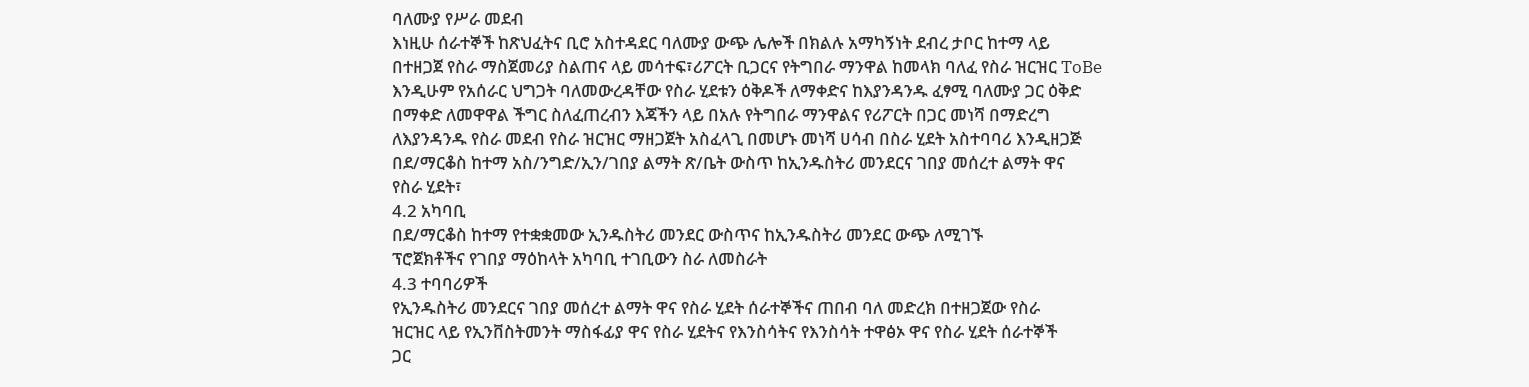ባለሙያ የሥራ መደብ
እነዚሁ ሰራተኞች ከጽህፈትና ቢሮ አስተዳደር ባለሙያ ውጭ ሌሎች በክልሉ አማካኝነት ደብረ ታቦር ከተማ ላይ
በተዘጋጀ የስራ ማስጀመሪያ ስልጠና ላይ መሳተፍ፣ሪፖርት ቢጋርና የትግበራ ማንዋል ከመላክ ባለፈ የስራ ዝርዝር ToBe
እንዲሁም የአሰራር ህግጋት ባለመውረዳቸው የስራ ሂደቱን ዕቅዶች ለማቀድና ከእያንዳንዱ ፈፃሚ ባለሙያ ጋር ዕቅድ
በማቀድ ለመዋዋል ችግር ስለፈጠረብን እጃችን ላይ በአሉ የትግበራ ማንዋልና የሪፖርት በጋር መነሻ በማድረግ
ለእያንዳንዱ የስራ መደብ የስራ ዝርዝር ማዘጋጀት አስፈላጊ በመሆኑ መነሻ ሀሳብ በስራ ሂደት አስተባባሪ እንዲዘጋጅ
በደ/ማርቆስ ከተማ አስ/ንግድ/ኢን/ገበያ ልማት ጽ/ቤት ውስጥ ከኢንዱስትሪ መንደርና ገበያ መሰረተ ልማት ዋና
የስራ ሂደት፣
4.2 አካባቢ
በደ/ማርቆስ ከተማ የተቋቋመው ኢንዱስትሪ መንደር ውስጥና ከኢንዱስትሪ መንደር ውጭ ለሚገኙ
ፕሮጀክቶችና የገበያ ማዕከላት አካባቢ ተገቢውን ስራ ለመስራት
4.3 ተባባሪዎች
የኢንዱስትሪ መንደርና ገበያ መሰረተ ልማት ዋና የስራ ሂደት ሰራተኞችና ጠበብ ባለ መድረክ በተዘጋጀው የስራ
ዝርዝር ላይ የኢንቨስትመንት ማስፋፊያ ዋና የስራ ሂደትና የእንስሳትና የእንስሳት ተዋፅኦ ዋና የስራ ሂደት ሰራተኞች
ጋር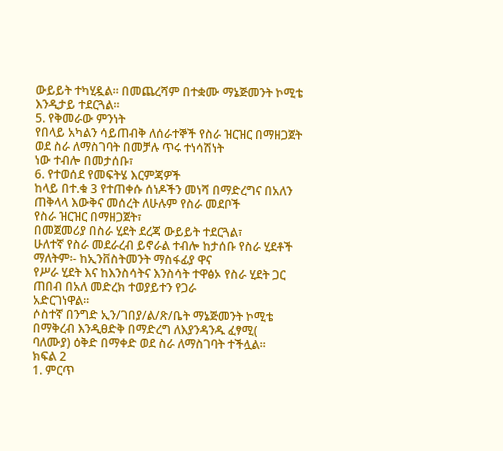ውይይት ተካሂዷል፡፡ በመጨረሻም በተቋሙ ማኔጅመንት ኮሚቴ እንዲታይ ተደርጓል፡፡
5. የቅመራው ምንነት
የበላይ አካልን ሳይጠብቅ ለሰራተኞች የስራ ዝርዝር በማዘጋጀት ወደ ስራ ለማስገባት በመቻሉ ጥሩ ተነሳሽነት
ነው ተብሎ በመታሰቡ፣
6. የተወሰደ የመፍትሄ እርምጃዎች
ከላይ በተ.ቁ 3 የተጠቀሱ ሰነዶችን መነሻ በማድረግና በአለን ጠቅላላ እውቅና መሰረት ለሁሉም የስራ መደቦች
የስራ ዝርዝር በማዘጋጀት፣
በመጀመሪያ በስራ ሂደት ደረጃ ውይይት ተደርጓል፣
ሁለተኛ የስራ መደራረብ ይኖራል ተብሎ ከታሰቡ የስራ ሂደቶች ማለትም፡- ከኢንቨስትመንት ማስፋፊያ ዋና
የሥራ ሂደት እና ከእንስሳትና እንስሳት ተዋፅኦ የስራ ሂደት ጋር ጠበብ በአለ መድረክ ተወያይተን የጋራ
አድርገነዋል፡፡
ሶስተኛ በንግድ ኢን/ገበያ/ል/ጽ/ቤት ማኔጅመንት ኮሚቴ በማቅረብ እንዲፀድቅ በማድረግ ለእያንዳንዱ ፈፃሚ(
ባለሙያ) ዕቅድ በማቀድ ወደ ስራ ለማስገባት ተችሏል፡፡
ክፍል 2
1. ምርጥ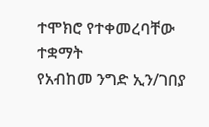ተሞክሮ የተቀመረባቸው
ተቋማት
የአብከመ ንግድ ኢን/ገበያ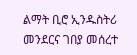ልማት ቢሮ ኢንዱስትሪ መንደርና ገበያ መሰረተ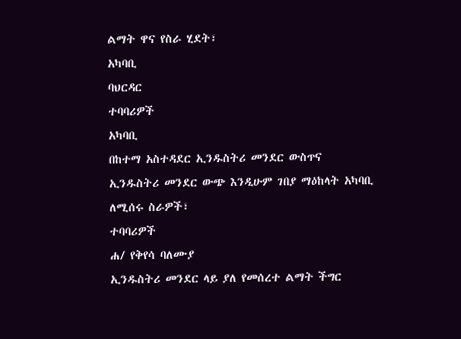ልማት ዋና የስራ ሂደት፣
አካባቢ
ባህርዳር
ተባባሪዎች
አካባቢ
በከተማ አስተዳደር ኢንዱስትሪ መንደር ውስጥና ኢንዱስትሪ መንደር ውጭ እንዲሁም ገበያ ማዕከላት አካባቢ
ለሚሰሩ ስራዎች፣
ተባባሪዎች
ሐ/ የቅየሳ ባለሙያ
ኢንዱስትሪ መንደር ላይ ያለ የመሰረተ ልማት ችግር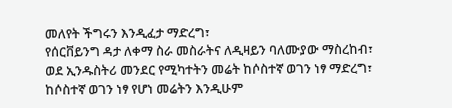መለየት ችግሩን እንዲፈታ ማድረግ፣
የሰርቨይንግ ዳታ ለቀማ ስራ መስራትና ለዲዛይን ባለሙያው ማስረከብ፣
ወደ ኢንዱስትሪ መንደር የሚካተትን መሬት ከሶስተኛ ወገን ነፃ ማድረግ፣
ከሶስተኛ ወገን ነፃ የሆነ መሬትን እንዲሁም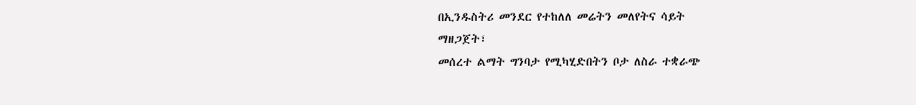በኢንዱስትሪ መንደር የተከለለ መሬትን መለየትና ሳይት
ማዘጋጀት፣
መሰረተ ልማት ግንባታ የሚካሂድበትን ቦታ ለስራ ተቋራጭ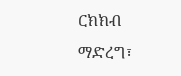ርክክብ ማድረግ፣